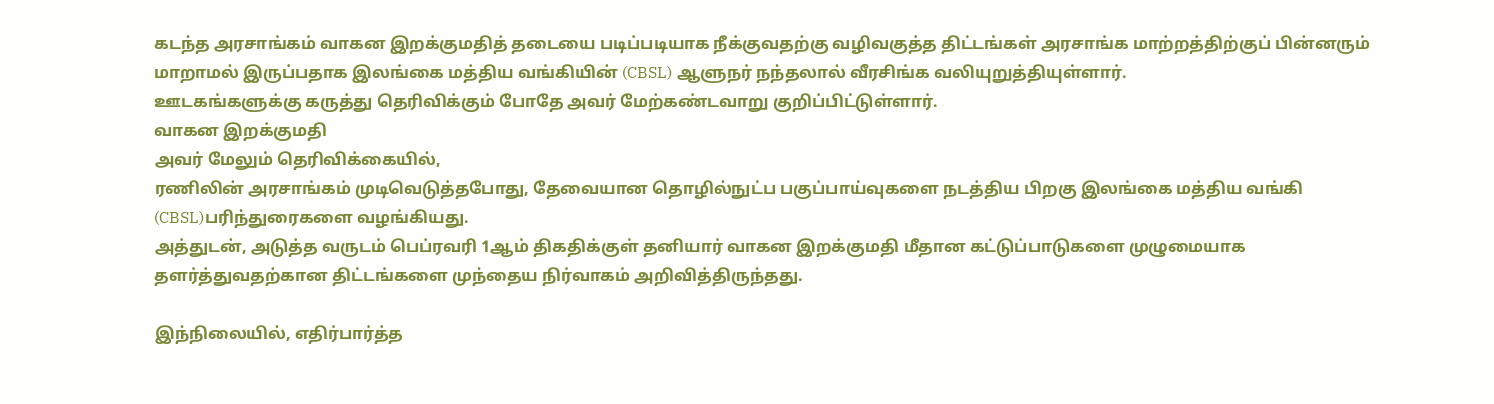கடந்த அரசாங்கம் வாகன இறக்குமதித் தடையை படிப்படியாக நீக்குவதற்கு வழிவகுத்த திட்டங்கள் அரசாங்க மாற்றத்திற்குப் பின்னரும் மாறாமல் இருப்பதாக இலங்கை மத்திய வங்கியின் (CBSL) ஆளுநர் நந்தலால் வீரசிங்க வலியுறுத்தியுள்ளார்.
ஊடகங்களுக்கு கருத்து தெரிவிக்கும் போதே அவர் மேற்கண்டவாறு குறிப்பிட்டுள்ளார்.
வாகன இறக்குமதி
அவர் மேலும் தெரிவிக்கையில்,
ரணிலின் அரசாங்கம் முடிவெடுத்தபோது, தேவையான தொழில்நுட்ப பகுப்பாய்வுகளை நடத்திய பிறகு இலங்கை மத்திய வங்கி (CBSL)பரிந்துரைகளை வழங்கியது.
அத்துடன், அடுத்த வருடம் பெப்ரவரி 1ஆம் திகதிக்குள் தனியார் வாகன இறக்குமதி மீதான கட்டுப்பாடுகளை முழுமையாக தளர்த்துவதற்கான திட்டங்களை முந்தைய நிர்வாகம் அறிவித்திருந்தது.

இந்நிலையில், எதிர்பார்த்த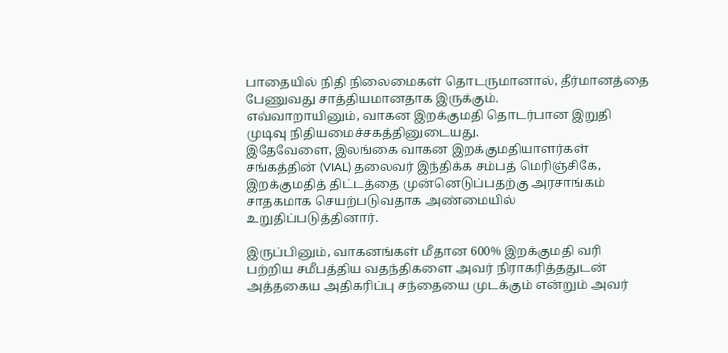பாதையில் நிதி நிலைமைகள் தொடருமானால், தீர்மானத்தை பேணுவது சாத்தியமானதாக இருக்கும்.
எவ்வாறாயினும், வாகன இறக்குமதி தொடர்பான இறுதி முடிவு நிதியமைச்சகத்தினுடையது.
இதேவேளை, இலங்கை வாகன இறக்குமதியாளர்கள் சங்கத்தின் (VIAL) தலைவர் இந்திக்க சம்பத் மெரிஞ்சிகே, இறக்குமதித் திட்டத்தை முன்னெடுப்பதற்கு அரசாங்கம் சாதகமாக செயற்படுவதாக அண்மையில் உறுதிப்படுத்தினார்.

இருப்பினும், வாகனங்கள் மீதான 600% இறக்குமதி வரி பற்றிய சமீபத்திய வதந்திகளை அவர் நிராகரித்ததுடன் அத்தகைய அதிகரிப்பு சந்தையை முடக்கும் என்றும் அவர்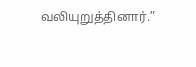வலியுறுத்தினார்.”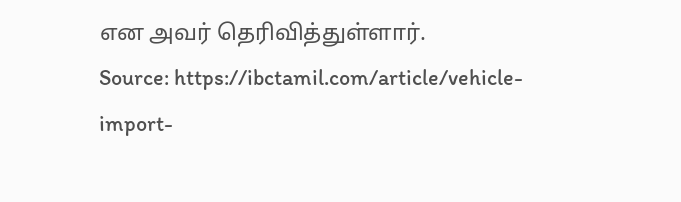என அவர் தெரிவித்துள்ளார்.
Source: https://ibctamil.com/article/vehicle-import-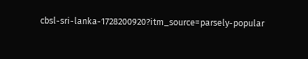cbsl-sri-lanka-1728200920?itm_source=parsely-popular